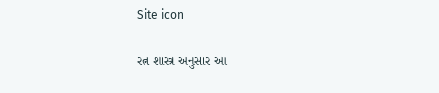Site icon

રત્ન શાસ્ત્ર અનુસાર આ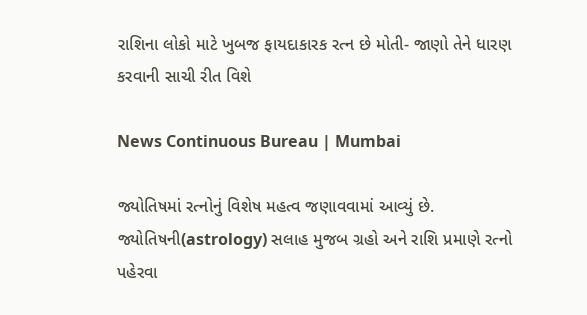રાશિના લોકો માટે ખુબજ ફાયદાકારક રત્ન છે મોતી- જાણો તેને ધારણ કરવાની સાચી રીત વિશે

News Continuous Bureau | Mumbai

જ્યોતિષમાં રત્નોનું વિશેષ મહત્વ જણાવવામાં આવ્યું છે. જ્યોતિષની(astrology) સલાહ મુજબ ગ્રહો અને રાશિ પ્રમાણે રત્નો પહેરવા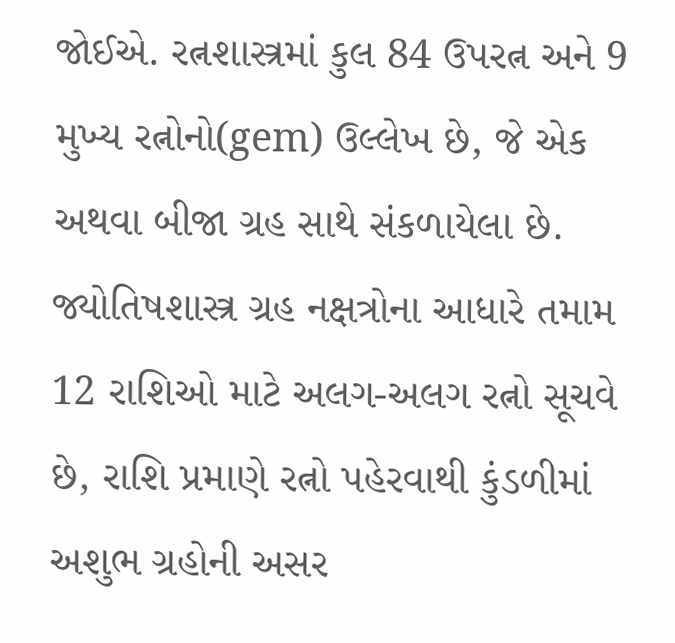જોઈએ. રત્નશાસ્ત્રમાં કુલ 84 ઉપરત્ન અને 9 મુખ્ય રત્નોનો(gem) ઉલ્લેખ છે, જે એક અથવા બીજા ગ્રહ સાથે સંકળાયેલા છે. જ્યોતિષશાસ્ત્ર ગ્રહ નક્ષત્રોના આધારે તમામ 12 રાશિઓ માટે અલગ-અલગ રત્નો સૂચવે છે, રાશિ પ્રમાણે રત્નો પહેરવાથી કુંડળીમાં અશુભ ગ્રહોની અસર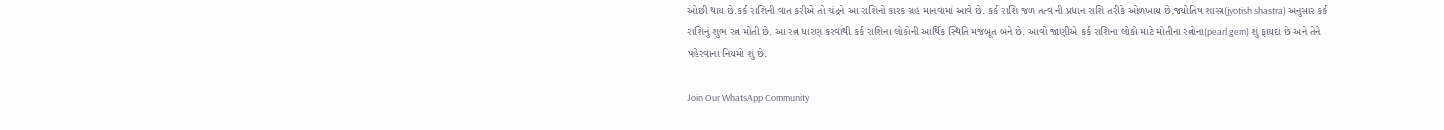ઓછી થાય છે.કર્ક રાશિની વાત કરીએ તો ચંદ્રને આ રાશિનો કારક ગ્રહ માનવામાં આવે છે. કર્ક રાશિ જળ તત્વ ની પ્રધાન રાશિ તરીકે ઓળખાય છે.જ્યોતિષ શાસ્ત્ર(jyotish shastra) અનુસાર કર્ક રાશિનું શુભ રત્ન મોતી છે. આ રત્ન ધારણ કરવાથી કર્ક રાશિના લોકોની આર્થિક સ્થિતિ મજબૂત બને છે. આવો જાણીએ કર્ક રાશિના લોકો માટે મોતીના રત્નોના(pearl gem) શું ફાયદા છે અને તેને પહેરવાના નિયમો શું છે.

Join Our WhatsApp Community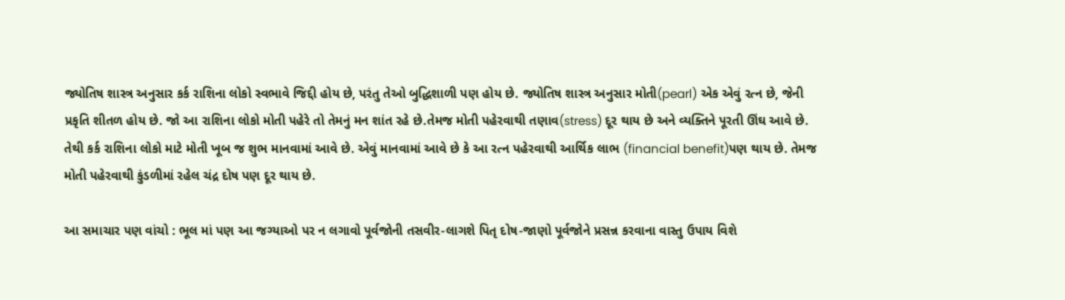જ્યોતિષ શાસ્ત્ર અનુસાર કર્ક રાશિના લોકો સ્વભાવે જિદ્દી હોય છે, પરંતુ તેઓ બુદ્ધિશાળી પણ હોય છે. જ્યોતિષ શાસ્ત્ર અનુસાર મોતી(pearl) એક એવું રત્ન છે, જેની પ્રકૃતિ શીતળ હોય છે. જો આ રાશિના લોકો મોતી પહેરે તો તેમનું મન શાંત રહે છે.તેમજ મોતી પહેરવાથી તણાવ(stress) દૂર થાય છે અને વ્યક્તિને પૂરતી ઊંઘ આવે છે. તેથી કર્ક રાશિના લોકો માટે મોતી ખૂબ જ શુભ માનવામાં આવે છે. એવું માનવામાં આવે છે કે આ રત્ન પહેરવાથી આર્થિક લાભ (financial benefit)પણ થાય છે. તેમજ મોતી પહેરવાથી કુંડળીમાં રહેલ ચંદ્ર દોષ પણ દૂર થાય છે.

આ સમાચાર પણ વાંચો : ભૂલ માં પણ આ જગ્યાઓ પર ન લગાવો પૂર્વજોની તસવીર-લાગશે પિતૃ દોષ-જાણો પૂર્વજોને પ્રસન્ન કરવાના વાસ્તુ ઉપાય વિશે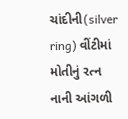ચાંદીની(silver ring) વીંટીમાં મોતીનું રત્ન નાની આંગળી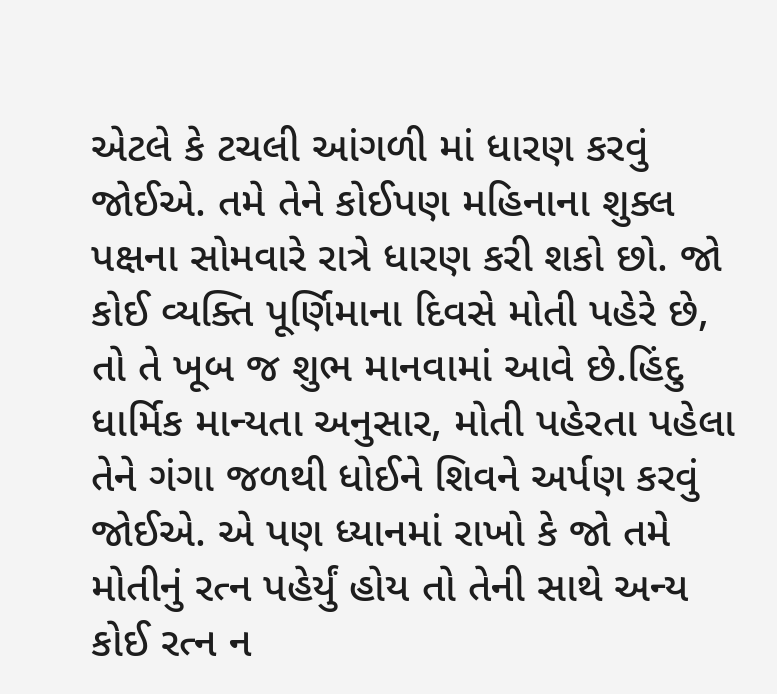એટલે કે ટચલી આંગળી માં ધારણ કરવું જોઈએ. તમે તેને કોઈપણ મહિનાના શુક્લ પક્ષના સોમવારે રાત્રે ધારણ કરી શકો છો. જો કોઈ વ્યક્તિ પૂર્ણિમાના દિવસે મોતી પહેરે છે, તો તે ખૂબ જ શુભ માનવામાં આવે છે.હિંદુ ધાર્મિક માન્યતા અનુસાર, મોતી પહેરતા પહેલા તેને ગંગા જળથી ધોઈને શિવને અર્પણ કરવું જોઈએ. એ પણ ધ્યાનમાં રાખો કે જો તમે મોતીનું રત્ન પહેર્યું હોય તો તેની સાથે અન્ય કોઈ રત્ન ન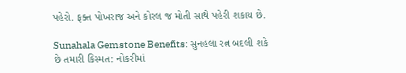પહેરો. ફક્ત પોખરાજ અને કોરલ જ મોતી સાથે પહેરી શકાય છે.

Sunahala Gemstone Benefits: સુનહલા રત્ન બદલી શકે છે તમારી કિસ્મત: નોકરીમાં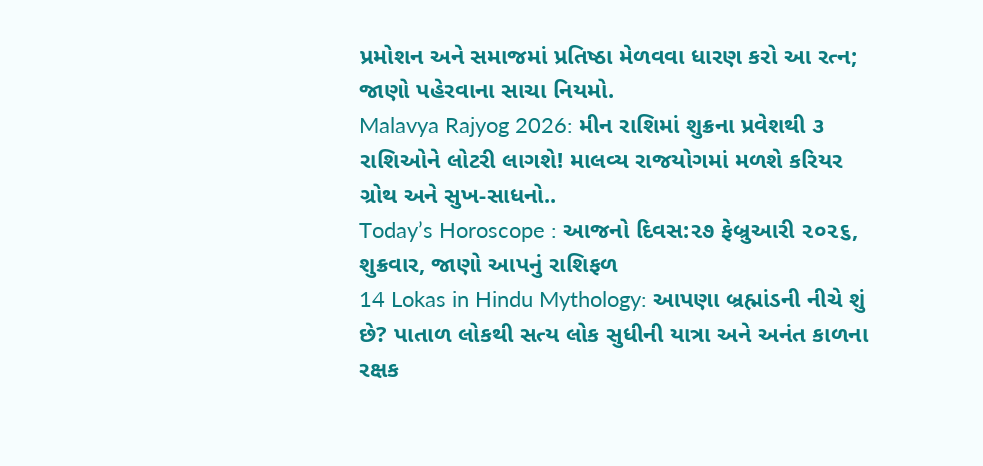પ્રમોશન અને સમાજમાં પ્રતિષ્ઠા મેળવવા ધારણ કરો આ રત્ન; જાણો પહેરવાના સાચા નિયમો.
Malavya Rajyog 2026: મીન રાશિમાં શુક્રના પ્રવેશથી ૩ રાશિઓને લોટરી લાગશે! માલવ્ય રાજયોગમાં મળશે કરિયર ગ્રોથ અને સુખ-સાધનો..
Today’s Horoscope : આજનો દિવસ:૨૭ ફેબ્રુઆરી ૨૦૨૬, શુક્રવાર, જાણો આપનું રાશિફળ
14 Lokas in Hindu Mythology: આપણા બ્રહ્માંડની નીચે શું છે? પાતાળ લોકથી સત્ય લોક સુધીની યાત્રા અને અનંત કાળના રક્ષક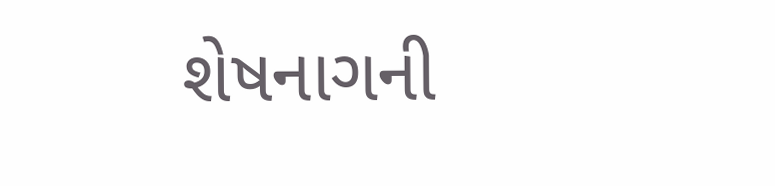શેષનાગની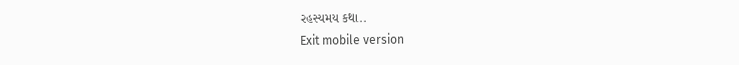રહસ્યમય કથા..
Exit mobile version